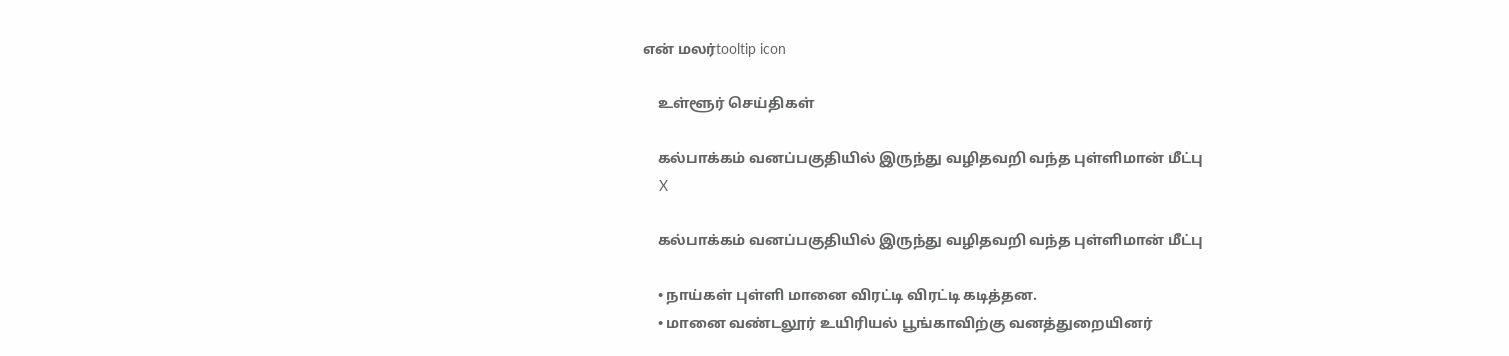என் மலர்tooltip icon

    உள்ளூர் செய்திகள்

    கல்பாக்கம் வனப்பகுதியில் இருந்து வழிதவறி வந்த புள்ளிமான் மீட்பு
    X

    கல்பாக்கம் வனப்பகுதியில் இருந்து வழிதவறி வந்த புள்ளிமான் மீட்பு

    • நாய்கள் புள்ளி மானை விரட்டி விரட்டி கடித்தன.
    • மானை வண்டலூர் உயிரியல் பூங்காவிற்கு வனத்துறையினர்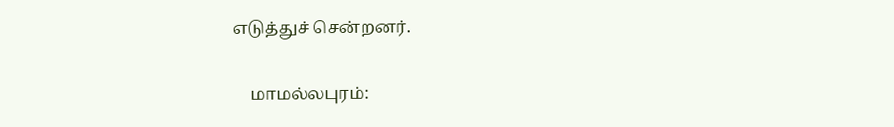எடுத்துச் சென்றனர்.

    மாமல்லபுரம்: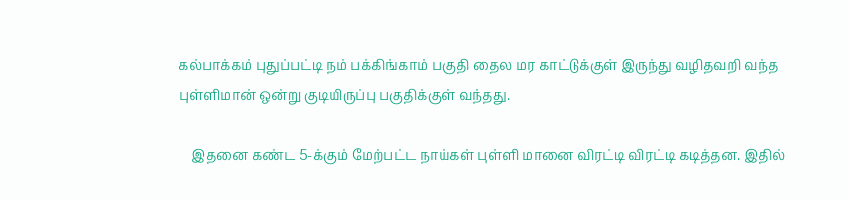கல்பாக்கம் புதுப்பட்டி நம் பக்கிங்காம் பகுதி தைல மர காட்டுக்குள் இருந்து வழிதவறி வந்த புள்ளிமான் ஒன்று குடியிருப்பு பகுதிக்குள் வந்தது.

    இதனை கண்ட 5-க்கும் மேற்பட்ட நாய்கள் புள்ளி மானை விரட்டி விரட்டி கடித்தன. இதில்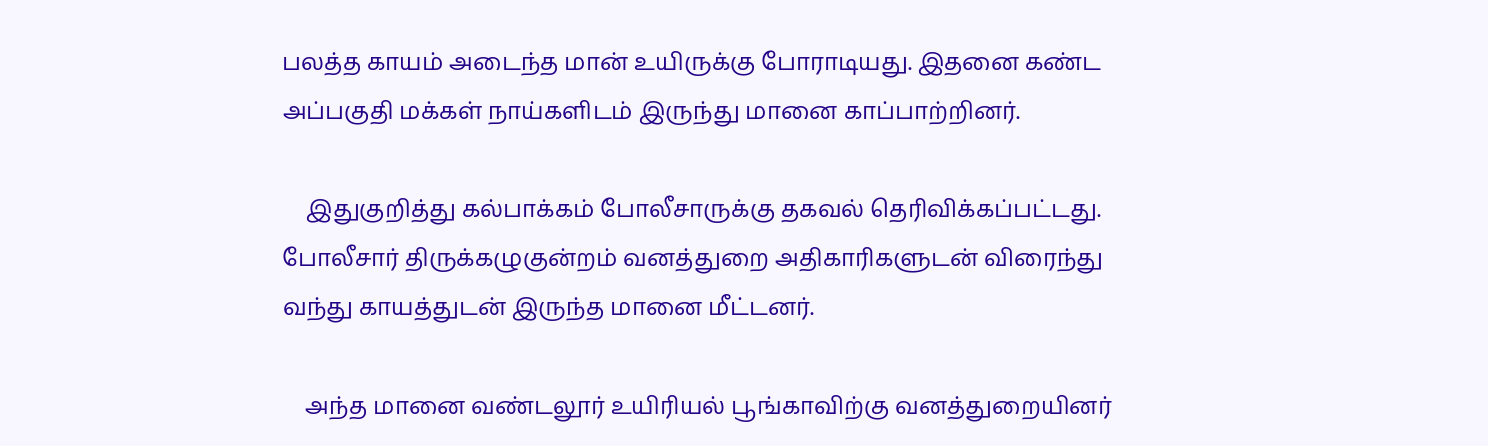பலத்த காயம் அடைந்த மான் உயிருக்கு போராடியது. இதனை கண்ட அப்பகுதி மக்கள் நாய்களிடம் இருந்து மானை காப்பாற்றினர்.

    இதுகுறித்து கல்பாக்கம் போலீசாருக்கு தகவல் தெரிவிக்கப்பட்டது. போலீசார் திருக்கழுகுன்றம் வனத்துறை அதிகாரிகளுடன் விரைந்து வந்து காயத்துடன் இருந்த மானை மீட்டனர்.

    அந்த மானை வண்டலூர் உயிரியல் பூங்காவிற்கு வனத்துறையினர்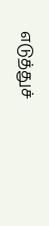எடுத்துச்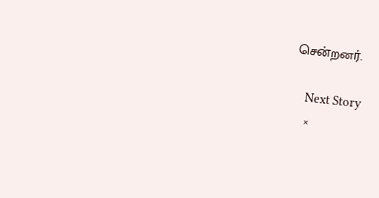சென்றனர்.

    Next Story
    ×